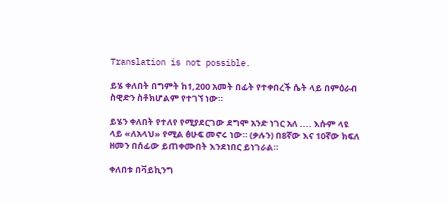Translation is not possible.

ይሄ ቀለበት በግምት ከ1,200 አመት በፊት የተቀበረች ሴት ላይ በምዕራብ ስዊድን ስቶክሆልም የተገኘ ነው።

ይሄን ቀለበት የተለየ የሚያደርገው ደግሞ አንድ ነገር አለ .... እሱም ላዩ ላይ «ለአላህ» የሚል ፅሁፍ መኖሩ ነው። (ቃሉን) በ8ኛው እና 10ኛው ክፍለ ዘመን በሰፊው ይጠቀሙበት እንደነበር ይነገራል።

ቀለበቱ በቫይኪንግ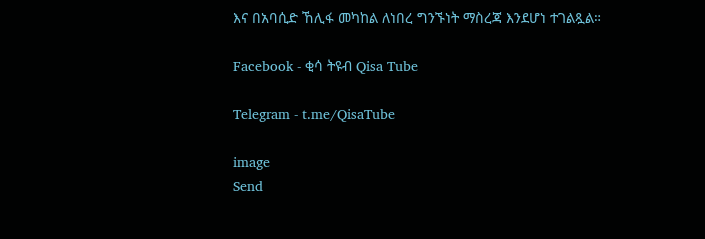እና በአባሲድ ኸሊፋ መካከል ለነበረ ግንኙነት ማስረጃ እንደሆነ ተገልጿል።

Facebook - ቂሳ ትዩብ Qisa Tube

Telegram - t.me/QisaTube

image
Send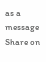as a message
Share on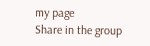my page
Share in the group